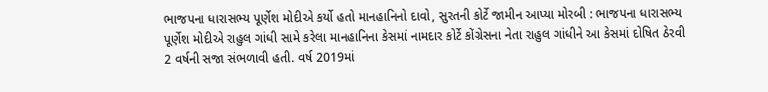ભાજપના ધારાસભ્ય પૂર્ણેશ મોદીએ કર્યો હતો માનહાનિનો દાવો, સુરતની કોર્ટે જામીન આપ્યા મોરબી : ભાજપના ધારાસભ્ય પૂર્ણેશ મોદીએ રાહુલ ગાંધી સામે કરેલા માનહાનિના કેસમાં નામદાર કોર્ટે કોંગ્રેસના નેતા રાહુલ ગાંધીને આ કેસમાં દોષિત ઠેરવી 2 વર્ષની સજા સંભળાવી હતી. વર્ષ 2019માં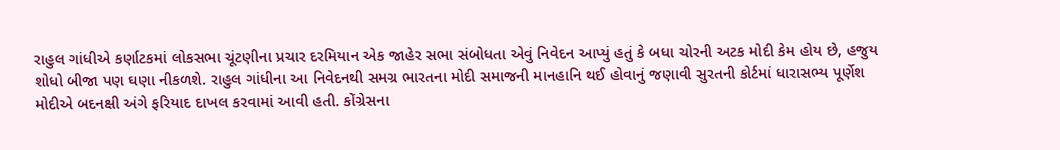રાહુલ ગાંધીએ કર્ણાટકમાં લોકસભા ચૂંટણીના પ્રચાર દરમિયાન એક જાહેર સભા સંબોધતા એવું નિવેદન આપ્યું હતું કે બધા ચોરની અટક મોદી કેમ હોય છે, હજુય શોધો બીજા પણ ઘણા નીકળશે. રાહુલ ગાંધીના આ નિવેદનથી સમગ્ર ભારતના મોદી સમાજની માનહાનિ થઈ હોવાનું જણાવી સુરતની કોર્ટમાં ધારાસભ્ય પૂર્ણેશ મોદીએ બદનક્ષી અંગે ફરિયાદ દાખલ કરવામાં આવી હતી. કોંગ્રેસના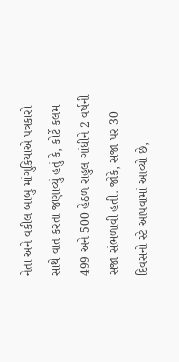નેતા અને વકીલ બાબુ માંગુકિયાએ પત્રકારો સાથે વાત કરતા જણાવ્યું હતું કે, કોર્ટે કલમ 499 અને 500 હેઠળ રાહુલ ગાંધીને 2 વર્ષની સજા સંભળાવી હતી. જોકે, સજા પર 30 દિવસનો સ્ટે આપવામાં આવ્યો છે,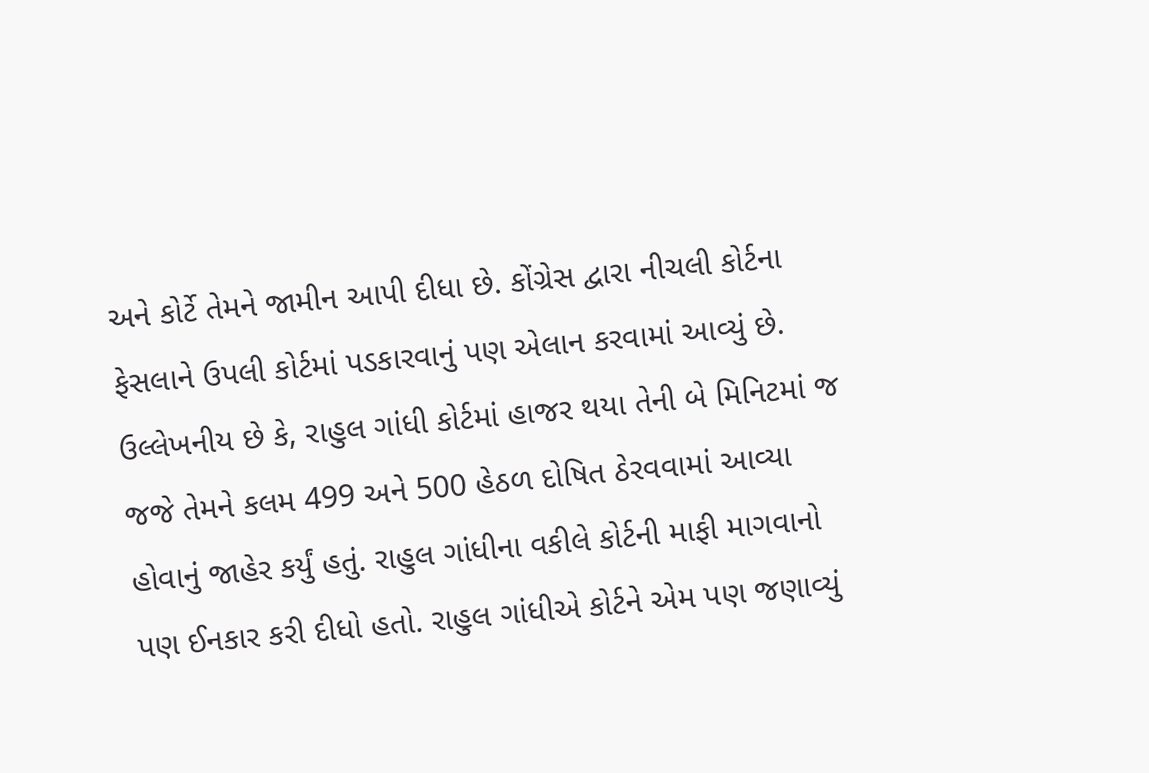અને કોર્ટે તેમને જામીન આપી દીધા છે. કોંગ્રેસ દ્વારા નીચલી કોર્ટના ફેસલાને ઉપલી કોર્ટમાં પડકારવાનું પણ એલાન કરવામાં આવ્યું છે. ઉલ્લેખનીય છે કે, રાહુલ ગાંધી કોર્ટમાં હાજર થયા તેની બે મિનિટમાં જ જજે તેમને કલમ 499 અને 500 હેઠળ દોષિત ઠેરવવામાં આવ્યા હોવાનું જાહેર કર્યું હતું. રાહુલ ગાંધીના વકીલે કોર્ટની માફી માગવાનો પણ ઈનકાર કરી દીધો હતો. રાહુલ ગાંધીએ કોર્ટને એમ પણ જણાવ્યું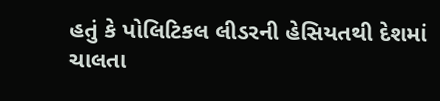હતું કે પોલિટિકલ લીડરની હેસિયતથી દેશમાં ચાલતા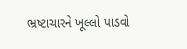ભ્રષ્ટાચારને ખૂલ્લો પાડવો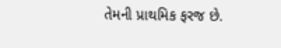તેમની પ્રાથમિક ફરજ છે.